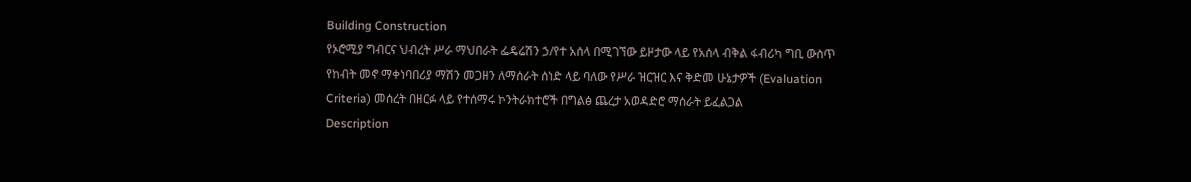Building Construction
የኦሮሚያ ግብርና ህብረት ሥራ ማህበራት ፌዴሬሽን ኃ/የተ አሰላ በሚገኘው ይዞታው ላይ የአሰላ ብቅል ፋብሪካ ግቢ ውስጥ የከብት መኖ ማቀነባበሪያ ማሽን መጋዘን ለማሰራት ሰነድ ላይ ባለው የሥራ ዝርዝር እና ቅድመ ሁኔታዎች (Evaluation Criteria) መሰረት በዘርፉ ላይ የተሰማሩ ኮንትራክተሮች በግልፅ ጨረታ አወዳድሮ ማሰራት ይፈልጋል
Description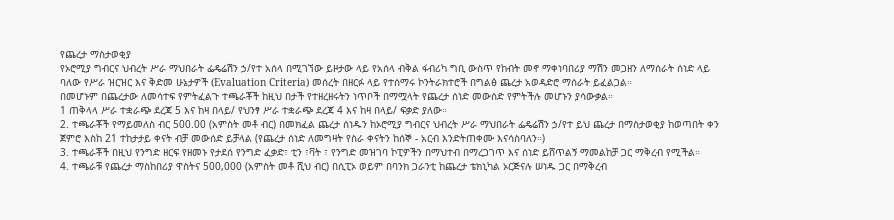የጨረታ ማስታወቂያ
የኦሮሚያ ግብርና ህብረት ሥራ ማህበራት ፌዴሬሽን ኃ/የተ አሰላ በሚገኘው ይዞታው ላይ የአሰላ ብቅል ፋብሪካ ግቢ ውስጥ የከብት መኖ ማቀነባበሪያ ማሽን መጋዘን ለማሰራት ሰነድ ላይ ባለው የሥራ ዝርዝር እና ቅድመ ሁኔታዎች (Evaluation Criteria) መሰረት በዘርፉ ላይ የተሰማሩ ኮንትራክተሮች በግልፅ ጨረታ አወዳድሮ ማሰራት ይፈልጋል።
በመሆኑም በጨረታው ለመሳተፍ የምትፈልጉ ተጫራቾች ከዚህ በታች የተዘረዘሩትን ነጥቦች በማሟላት የጨረታ ሰነድ መውሰድ የምትችሉ መሆኑን ያሳውቃል።
1 ጠቅላላ ሥራ ተቋራጭ ደረጃ 5 እና ከዛ በላይ/ የህንፃ ሥራ ተቋራጭ ደረጃ 4 እና ከዛ በላይ/ ፍቃድ ያለው።
2. ተጫራቾች የማይመለስ ብር 500.00 (አምስት መቶ ብር) በመክፈል ጨረታ ሰነዱን ከኦሮሚያ ግብርና ህብረት ሥራ ማህበራት ፌዴሬሽን ኃ/የተ ይህ ጨረታ በማስታወቂያ ከወጣበት ቀን ጀምሮ እስከ 21 ተከታታይ ቀናት ብቻ መውሰድ ይቻላል (የጨረታ ሰነድ ለመግዛት የስራ ቀናትን ከሰኞ - አርብ እንድትጠቀሙ እናሳስባለን።)
3. ተጫራቾች በዚህ የንግድ ዘርፍ የዘመኑ የታደሰ የንግድ ፈቃድ፣ ቲን ፣ቫት ፣ የንግድ መዝገባ ኮፒዎችን በማህተብ በማረጋገጥ እና ሰነድ ይሸጥልኝ ማመልከቻ ጋር ማቅረብ የሚችል።
4. ተጫራቹ የጨረታ ማስከበሪያ ዋስትና 500,000 (አምስት መቶ ሺህ ብር) በሲፒኦ ወይም በባንክ ጋራንቲ ከጨረታ ቴክኒካል ኦርጅናሉ ሠነዱ ጋር በማቅረብ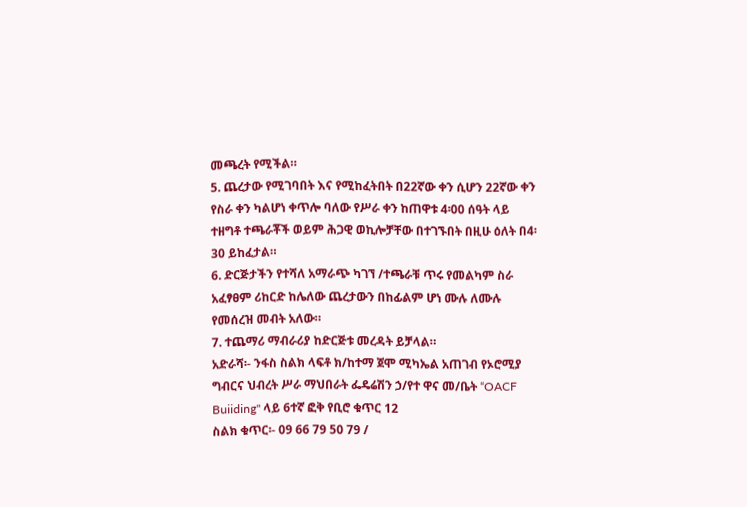መጫረት የሚችል።
5. ጨረታው የሚገባበት እና የሚከፈትበት በ22ኛው ቀን ሲሆን 22ኛው ቀን የስራ ቀን ካልሆነ ቀጥሎ ባለው የሥራ ቀን ከጠዋቱ 4፡00 ሰዓት ላይ ተዘግቶ ተጫራቾች ወይም ሕጋዊ ወኪሎቻቸው በተገኙበት በዚሁ ዕለት በ4፡30 ይከፈታል።
6. ድርጅታችን የተሻለ አማራጭ ካገኘ /ተጫራቹ ጥሩ የመልካም ስራ አፈፃፀም ሪከርድ ከሌለው ጨረታውን በከፊልም ሆነ ሙሉ ለሙሉ የመሰረዝ መብት አለው።
7. ተጨማሪ ማብራሪያ ከድርጅቱ መረዳት ይቻላል።
አድራሻ፡- ንፋስ ስልክ ላፍቶ ክ/ከተማ ጀሞ ሚካኤል አጠገብ የኦሮሚያ ግብርና ህብረት ሥራ ማህበራት ፌዴሬሽን ኃ/የተ ዋና መ/ቤት “OACF Buiiding" ላይ 6ተኛ ፎቅ የቢሮ ቁጥር 12
ስልክ ቁጥር፡- 09 66 79 50 79 /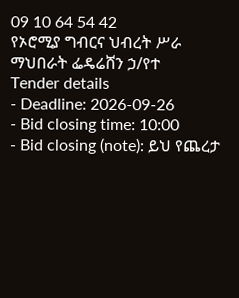09 10 64 54 42
የኦሮሚያ ግብርና ህብረት ሥራ ማህበራት ፌዴሬሸን ኃ/የተ
Tender details
- Deadline: 2026-09-26
- Bid closing time: 10:00
- Bid closing (note): ይህ የጨረታ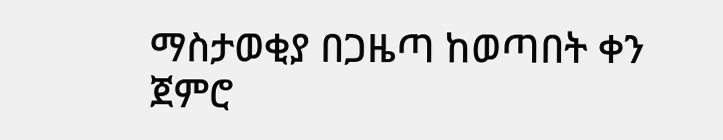ማስታወቂያ በጋዜጣ ከወጣበት ቀን ጀምሮ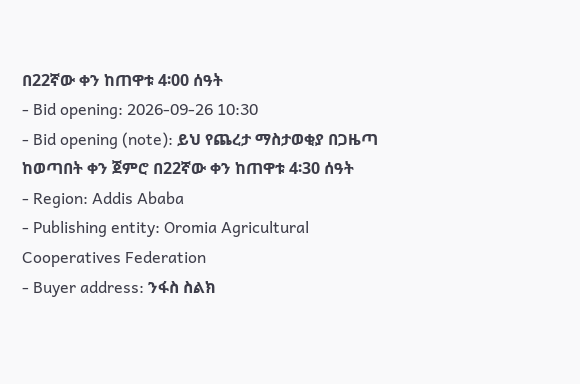በ22ኛው ቀን ከጠዋቱ 4፡00 ሰዓት
- Bid opening: 2026-09-26 10:30
- Bid opening (note): ይህ የጨረታ ማስታወቂያ በጋዜጣ ከወጣበት ቀን ጀምሮ በ22ኛው ቀን ከጠዋቱ 4፡30 ሰዓት
- Region: Addis Ababa
- Publishing entity: Oromia Agricultural Cooperatives Federation
- Buyer address: ንፋስ ስልክ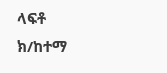ላፍቶ ክ/ከተማ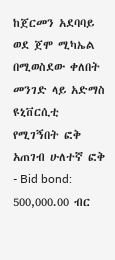ከጀርመን አደባባይ ወደ ጀሞ ሚካኤል በሚወስደው ቀለበት መንገድ ላይ አድማስ ዩኒቨርሲቲ የሚገኝበት ፎቅ አጠገብ ሁለተኛ ፎቅ
- Bid bond: 500,000.00 ብር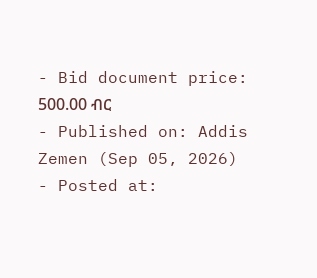- Bid document price: 500.00 ብር
- Published on: Addis Zemen (Sep 05, 2026)
- Posted at: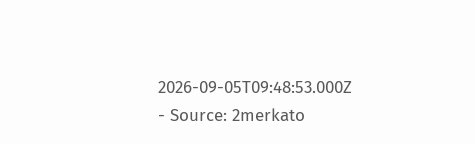2026-09-05T09:48:53.000Z
- Source: 2merkato